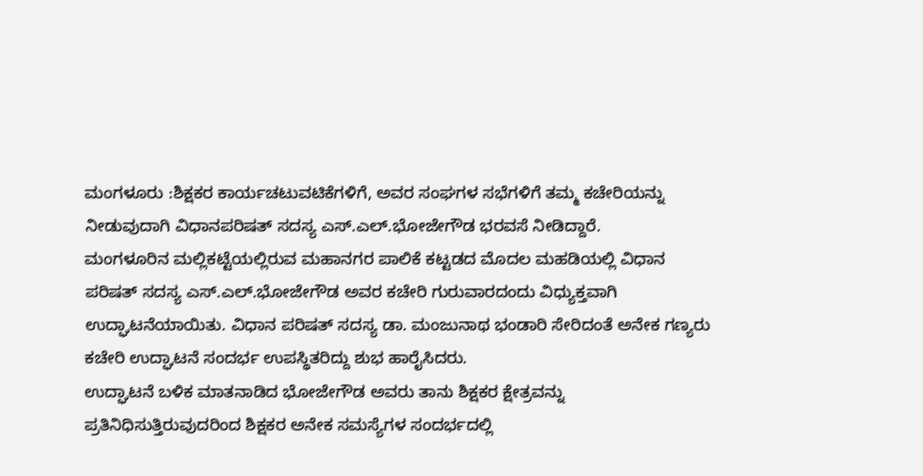ಮಂಗಳೂರು :ಶಿಕ್ಷಕರ ಕಾರ್ಯಚಟುವಟಿಕೆಗಳಿಗೆ, ಅವರ ಸಂಘಗಳ ಸಭೆಗಳಿಗೆ ತಮ್ಮ ಕಚೇರಿಯನ್ನು ನೀಡುವುದಾಗಿ ವಿಧಾನಪರಿಷತ್ ಸದಸ್ಯ ಎಸ್.ಎಲ್.ಭೋಜೇಗೌಡ ಭರವಸೆ ನೀಡಿದ್ದಾರೆ.
ಮಂಗಳೂರಿನ ಮಲ್ಲಿಕಟ್ಟೆಯಲ್ಲಿರುವ ಮಹಾನಗರ ಪಾಲಿಕೆ ಕಟ್ಟಡದ ಮೊದಲ ಮಹಡಿಯಲ್ಲಿ ವಿಧಾನ ಪರಿಷತ್ ಸದಸ್ಯ ಎಸ್.ಎಲ್.ಭೋಜೇಗೌಡ ಅವರ ಕಚೇರಿ ಗುರುವಾರದಂದು ವಿಧ್ಯುಕ್ತವಾಗಿ ಉದ್ಘಾಟನೆಯಾಯಿತು. ವಿಧಾನ ಪರಿಷತ್ ಸದಸ್ಯ ಡಾ. ಮಂಜುನಾಥ ಭಂಡಾರಿ ಸೇರಿದಂತೆ ಅನೇಕ ಗಣ್ಯರು ಕಚೇರಿ ಉದ್ಘಾಟನೆ ಸಂದರ್ಭ ಉಪಸ್ಥಿತರಿದ್ದು ಶುಭ ಹಾರೈಸಿದರು.
ಉದ್ಘಾಟನೆ ಬಳಿಕ ಮಾತನಾಡಿದ ಭೋಜೇಗೌಡ ಅವರು ತಾನು ಶಿಕ್ಷಕರ ಕ್ಷೇತ್ರವನ್ನು ಪ್ರತಿನಿಧಿಸುತ್ತಿರುವುದರಿಂದ ಶಿಕ್ಷಕರ ಅನೇಕ ಸಮಸ್ಯೆಗಳ ಸಂದರ್ಭದಲ್ಲಿ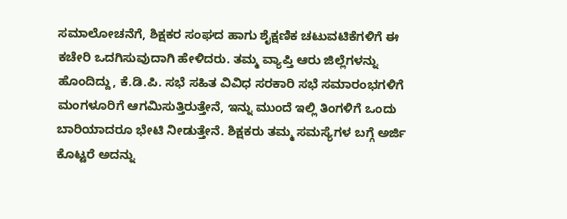ಸಮಾಲೋಚನೆಗೆ, ಶಿಕ್ಷಕರ ಸಂಘದ ಹಾಗು ಶೈಕ್ಷಣಿಕ ಚಟುವಟಿಕೆಗಳಿಗೆ ಈ ಕಚೇರಿ ಒದಗಿಸುವುದಾಗಿ ಹೇಳಿದರು. ತಮ್ಮ ವ್ಯಾಪ್ತಿ ಆರು ಜಿಲ್ಲೆಗಳನ್ನು ಹೊಂದಿದ್ದು, ಕೆ.ಡಿ.ಪಿ. ಸಭೆ ಸಹಿತ ವಿವಿಧ ಸರಕಾರಿ ಸಭೆ ಸಮಾರಂಭಗಳಿಗೆ ಮಂಗಳೂರಿಗೆ ಆಗಮಿಸುತ್ತಿರುತ್ತೇನೆ, ಇನ್ನು ಮುಂದೆ ಇಲ್ಲಿ ತಿಂಗಳಿಗೆ ಒಂದು ಬಾರಿಯಾದರೂ ಭೇಟಿ ನೀಡುತ್ತೇನೆ. ಶಿಕ್ಷಕರು ತಮ್ಮ ಸಮಸ್ಯೆಗಳ ಬಗ್ಗೆ ಅರ್ಜಿ ಕೊಟ್ಟರೆ ಅದನ್ನು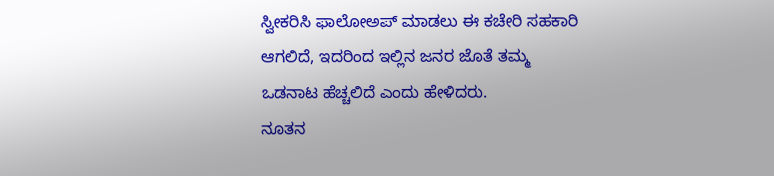ಸ್ವೀಕರಿಸಿ ಫಾಲೋಅಪ್ ಮಾಡಲು ಈ ಕಚೇರಿ ಸಹಕಾರಿ ಆಗಲಿದೆ, ಇದರಿಂದ ಇಲ್ಲಿನ ಜನರ ಜೊತೆ ತಮ್ಮ ಒಡನಾಟ ಹೆಚ್ಚಲಿದೆ ಎಂದು ಹೇಳಿದರು.
ನೂತನ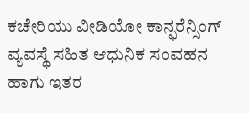ಕಚೇರಿಯು ವೀಡಿಯೋ ಕಾನ್ಫರೆನ್ಸಿಂಗ್ ವ್ಯವಸ್ಥೆ ಸಹಿತ ಆಧುನಿಕ ಸಂವಹನ ಹಾಗು ಇತರ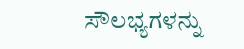ಸೌಲಭ್ಯಗಳನ್ನು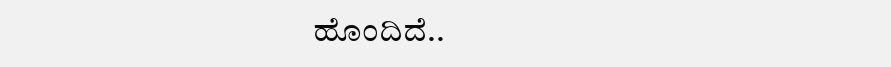ಹೊಂದಿದೆ..